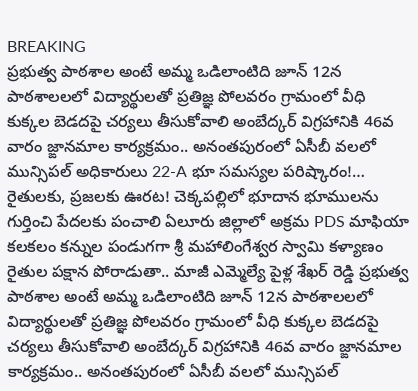BREAKING
ప్రభుత్వ పాఠశాల అంటే అమ్మ ఒడిలాంటిది జూన్ 12న పాఠశాలలలో విద్యార్థులతో ప్రతిజ్ఞ పోలవరం గ్రామంలో వీధి కుక్కల బెడదపై చర్యలు తీసుకోవాలి అంబేద్కర్ విగ్రహానికి 46వ వారం జ్ఙానమాల కార్యక్రమం.. అనంతపురంలో ఏసీబీ వలలో మున్సిపల్ అధికారులు 22-A భూ సమస్యల పరిష్కారం!… రైతులకు, ప్రజలకు ఊరట! చెక్కపల్లిలో భూదాన భూములను గుర్తించి పేదలకు పంచాలి ఏలూరు జిల్లాలో అక్రమ PDS మాఫియా కలకలం కన్నుల పండుగగా శ్రీ మహాలింగేశ్వర స్వామి కళ్యాణం రైతుల పక్షాన పోరాడుతా.. మాజీ ఎమ్మెల్యే పైళ్ల శేఖర్ రెడ్డి ప్రభుత్వ పాఠశాల అంటే అమ్మ ఒడిలాంటిది జూన్ 12న పాఠశాలలలో విద్యార్థులతో ప్రతిజ్ఞ పోలవరం గ్రామంలో వీధి కుక్కల బెడదపై చర్యలు తీసుకోవాలి అంబేద్కర్ విగ్రహానికి 46వ వారం జ్ఙానమాల కార్యక్రమం.. అనంతపురంలో ఏసీబీ వలలో మున్సిపల్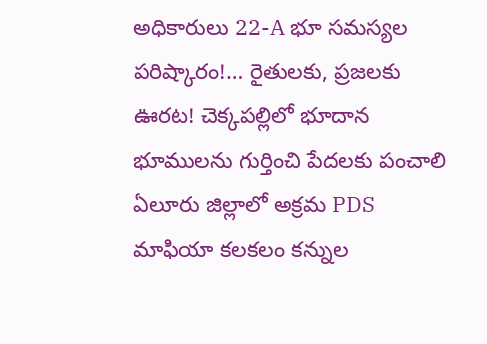అధికారులు 22-A భూ సమస్యల పరిష్కారం!… రైతులకు, ప్రజలకు ఊరట! చెక్కపల్లిలో భూదాన భూములను గుర్తించి పేదలకు పంచాలి ఏలూరు జిల్లాలో అక్రమ PDS మాఫియా కలకలం కన్నుల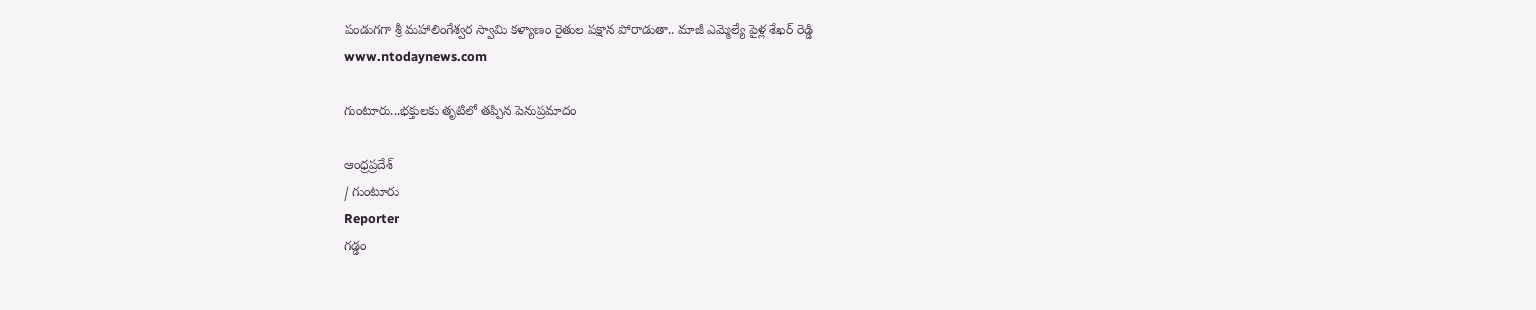పండుగగా శ్రీ మహాలింగేశ్వర స్వామి కళ్యాణం రైతుల పక్షాన పోరాడుతా.. మాజీ ఎమ్మెల్యే పైళ్ల శేఖర్ రెడ్డి
www.ntodaynews.com

గుంటూరు...భక్తులకు తృటిలో తప్పిన పెనుప్రమాదం

ఆంధ్రప్రదేశ్
/ గుంటూరు
Reporter
గడ్డం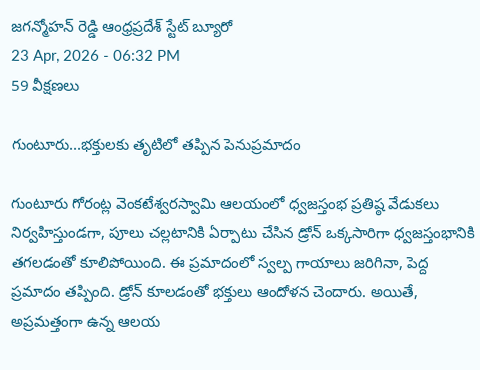జగన్మోహన్ రెడ్డి ఆంధ్రప్రదేశ్ స్టేట్ బ్యూరో
23 Apr, 2026 - 06:32 PM
59 వీక్షణలు

గుంటూరు...భక్తులకు తృటిలో తప్పిన పెనుప్రమాదం

గుంటూరు గోరంట్ల వెంకటేశ్వరస్వామి ఆలయంలో ధ్వజస్తంభ ప్రతిష్ఠ వేడుకలు నిర్వహిస్తుండగా, పూలు చల్లటానికి ఏర్పాటు చేసిన డ్రోన్ ఒక్కసారిగా ధ్వజస్తంభానికి తగలడంతో కూలిపోయింది. ఈ ప్రమాదంలో స్వల్ప గాయాలు జరిగినా, పెద్ద ప్రమాదం తప్పింది. డ్రోన్ కూలడంతో భక్తులు ఆందోళన చెందారు. అయితే, అప్రమత్తంగా ఉన్న ఆలయ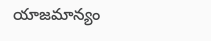యాజమాన్యం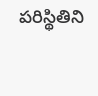పరిస్థితిని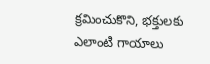క్రమించుకొని, భక్తులకు ఎలాంటి గాయాలు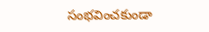సంభవించకుండా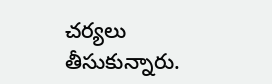చర్యలు తీసుకున్నారు.